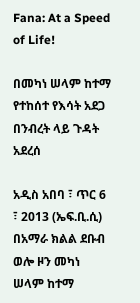Fana: At a Speed of Life!

በመካነ ሠላም ከተማ የተከሰተ የእሳት አደጋ በንብረት ላይ ጉዳት አደረሰ

አዲስ አበባ ፣ ጥር 6 ፣ 2013 (ኤፍ.ቢ.ሲ) በአማራ ክልል ደቡብ ወሎ ዞን መካነ ሠላም ከተማ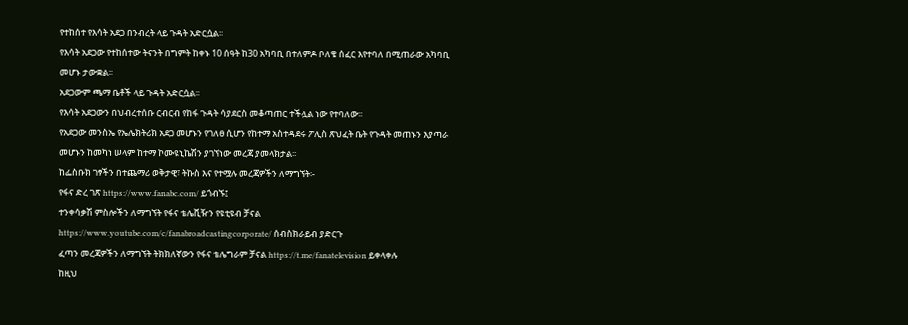የተከሰተ የእሳት አደጋ በንብረት ላይ ጉዳት አድርሷል፡፡
የእሳት አደጋው የተከሰተው ትናንት በግምት ከቀኑ 10 ሰዓት ከ30 አካባቢ በተለምዶ ቦለቄ ሰፈር እየተባለ በሚጠራው አካባቢ መሆኑ ታውቋል፡፡
አደጋውም ጫማ ቤቶች ላይ ጉዳት አድርሷል፡፡
የእሳት አደጋውን በህብረተሰቡ ርብርብ የከፋ ጉዳት ሳያደርስ መቆጣጠር ተችሏል ነው የተባለው፡፡
የአደጋው መንስኤ የኤሌክትሪክ አደጋ መሆኑን የገለፀ ሲሆን የከተማ አስተዳደሩ ፖሊስ ጽህፈት ቤት የጉዳት መጠኑን እያጣራ መሆኑን ከመካነ ሠላም ከተማ ኮሙዩኒኬሽን ያገኘነው መረጃ ያመላክታል፡፡
ከፌስቡክ ገፃችን በተጨማሪ ወቅታዊ፣ ትኩስ እና የተሟሉ መረጃዎችን ለማግኘት፡-
የፋና ድረ ገጽ https://www.fanabc.com/ ይጎብኙ፤
ተንቀሳቃሽ ምስሎችን ለማግኘት የፋና ቴሌቪዥን የዩቲዩብ ቻናል https://www.youtube.com/c/fanabroadcastingcorporate/ ሰብስክራይብ ያድርጉ
ፈጣን መረጃዎችን ለማግኘት ትክክለኛውን የፋና ቴሌግራም ቻናል https://t.me/fanatelevision ይቀላቀሉ
ከዚህ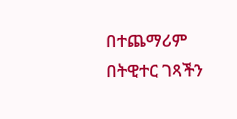በተጨማሪም በትዊተር ገጻችን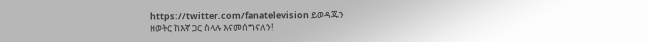https://twitter.com/fanatelevision ይወዳጁን
ዘወትር ከእኛ ጋር ስላሉ እናመሰግናለን!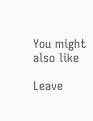You might also like

Leave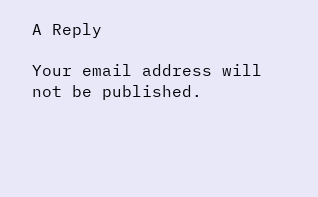A Reply

Your email address will not be published.